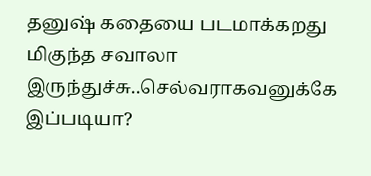தனுஷ் கதையை படமாக்கறது மிகுந்த சவாலா இருந்துச்சு..செல்வராகவனுக்கே இப்படியா?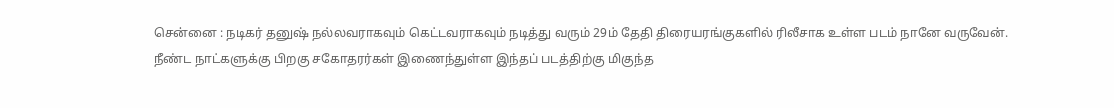சென்னை : நடிகர் தனுஷ் நல்லவராகவும் கெட்டவராகவும் நடித்து வரும் 29ம் தேதி திரையரங்குகளில் ரிலீசாக உள்ள படம் நானே வருவேன்.
நீண்ட நாட்களுக்கு பிறகு சகோதரர்கள் இணைந்துள்ள இந்தப் படத்திற்கு மிகுந்த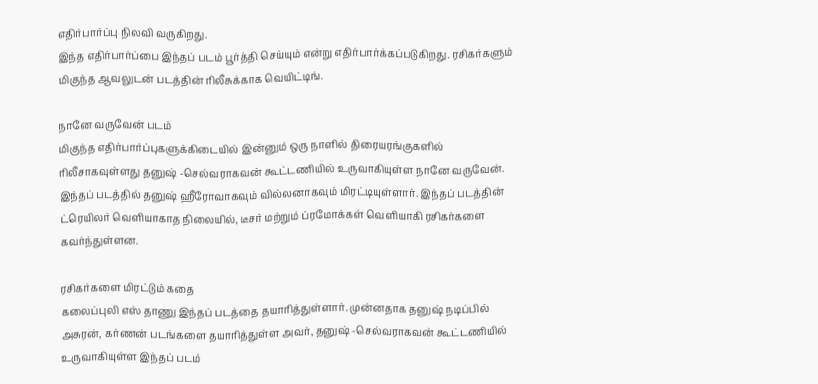எதிர்பார்ப்பு நிலவி வருகிறது.
இந்த எதிர்பார்ப்பை இந்தப் படம் பூர்த்தி செய்யும் என்று எதிர்பார்க்கப்படுகிறது. ரசிகர்களும் மிகுந்த ஆவலுடன் படத்தின் ரிலீசுக்காக வெயிட்டிங்.

நானே வருவேன் படம்
மிகுந்த எதிர்பார்ப்புகளுக்கிடையில் இன்னும் ஒரு நாளில் திரையரங்குகளில் ரிலீசாகவுள்ளது தனுஷ் -செல்வராகவன் கூட்டணியில் உருவாகியுள்ள நானே வருவேன். இந்தப் படத்தில் தனுஷ் ஹீரோவாகவும் வில்லனாகவும் மிரட்டியுள்ளார். இந்தப் படத்தின் ட்ரெயிலர் வெளியாகாத நிலையில், டீசர் மற்றும் ப்ரமோக்கள் வெளியாகி ரசிகர்களை கவர்ந்துள்ளன.

ரசிகர்களை மிரட்டும் கதை
கலைப்புலி எஸ் தாணு இந்தப் படத்தை தயாரித்துள்ளார். முன்னதாக தனுஷ் நடிப்பில் அசுரன், கர்ணன் படங்களை தயாரித்துள்ள அவர், தனுஷ் -செல்வராகவன் கூட்டணியில் உருவாகியுள்ள இந்தப் படம்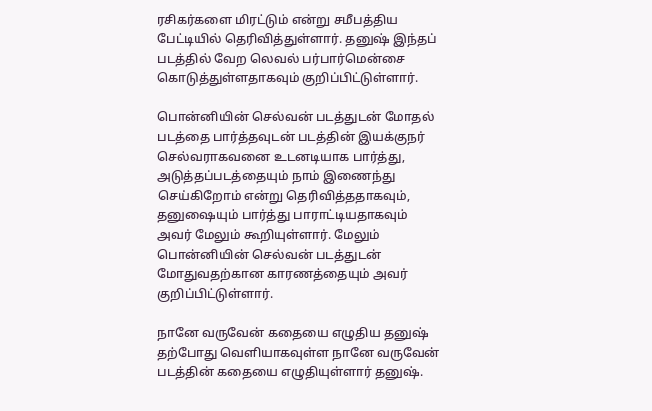ரசிகர்களை மிரட்டும் என்று சமீபத்திய பேட்டியில் தெரிவித்துள்ளார். தனுஷ் இந்தப் படத்தில் வேற லெவல் பர்பார்மென்சை கொடுத்துள்ளதாகவும் குறிப்பிட்டுள்ளார்.

பொன்னியின் செல்வன் படத்துடன் மோதல்
படத்தை பார்த்தவுடன் படத்தின் இயக்குநர் செல்வராகவனை உடனடியாக பார்த்து, அடுத்தப்படத்தையும் நாம் இணைந்து செய்கிறோம் என்று தெரிவித்ததாகவும், தனுஷையும் பார்த்து பாராட்டியதாகவும் அவர் மேலும் கூறியுள்ளார். மேலும் பொன்னியின் செல்வன் படத்துடன் மோதுவதற்கான காரணத்தையும் அவர் குறிப்பிட்டுள்ளார்.

நானே வருவேன் கதையை எழுதிய தனுஷ்
தற்போது வெளியாகவுள்ள நானே வருவேன் படத்தின் கதையை எழுதியுள்ளார் தனுஷ்.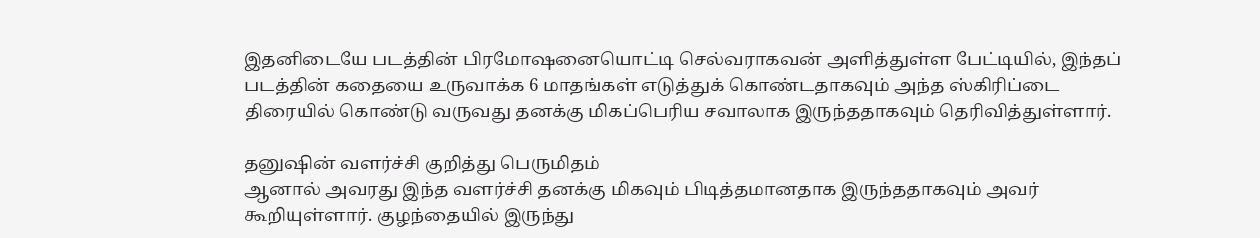இதனிடையே படத்தின் பிரமோஷனையொட்டி செல்வராகவன் அளித்துள்ள பேட்டியில், இந்தப் படத்தின் கதையை உருவாக்க 6 மாதங்கள் எடுத்துக் கொண்டதாகவும் அந்த ஸ்கிரிப்டை திரையில் கொண்டு வருவது தனக்கு மிகப்பெரிய சவாலாக இருந்ததாகவும் தெரிவித்துள்ளார்.

தனுஷின் வளர்ச்சி குறித்து பெருமிதம்
ஆனால் அவரது இந்த வளர்ச்சி தனக்கு மிகவும் பிடித்தமானதாக இருந்ததாகவும் அவர் கூறியுள்ளார். குழந்தையில் இருந்து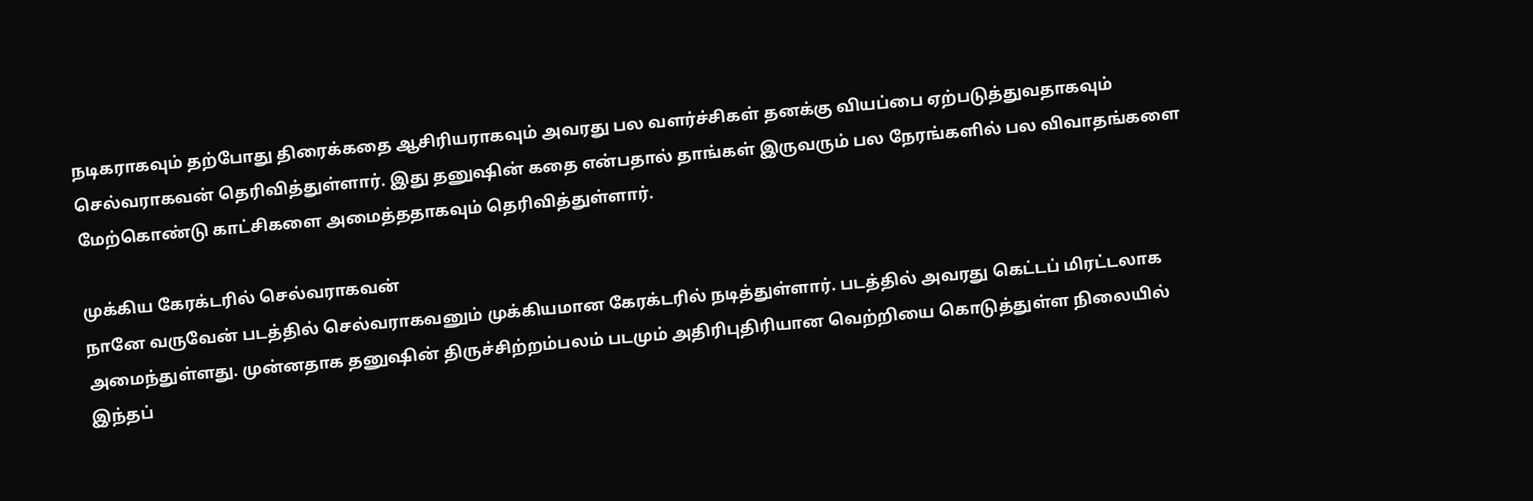நடிகராகவும் தற்போது திரைக்கதை ஆசிரியராகவும் அவரது பல வளர்ச்சிகள் தனக்கு வியப்பை ஏற்படுத்துவதாகவும் செல்வராகவன் தெரிவித்துள்ளார். இது தனுஷின் கதை என்பதால் தாங்கள் இருவரும் பல நேரங்களில் பல விவாதங்களை மேற்கொண்டு காட்சிகளை அமைத்ததாகவும் தெரிவித்துள்ளார்.

முக்கிய கேரக்டரில் செல்வராகவன்
நானே வருவேன் படத்தில் செல்வராகவனும் முக்கியமான கேரக்டரில் நடித்துள்ளார். படத்தில் அவரது கெட்டப் மிரட்டலாக அமைந்துள்ளது. முன்னதாக தனுஷின் திருச்சிற்றம்பலம் படமும் அதிரிபுதிரியான வெற்றியை கொடுத்துள்ள நிலையில் இந்தப்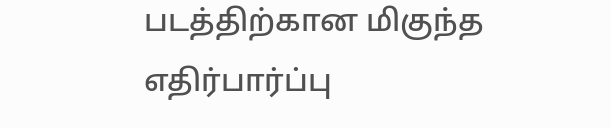படத்திற்கான மிகுந்த எதிர்பார்ப்பு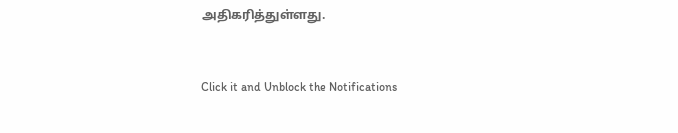அதிகரித்துள்ளது.


Click it and Unblock the Notifications